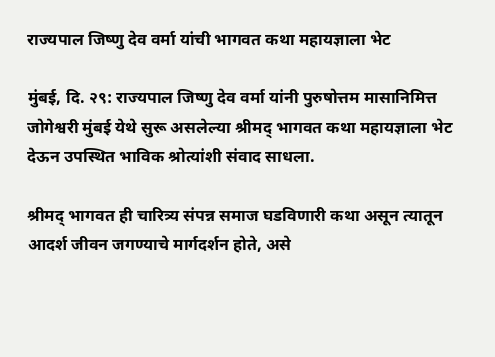राज्यपाल जिष्णु देव वर्मा यांची भागवत कथा महायज्ञाला भेट

मुंबई, दि. २९: राज्यपाल जिष्णु देव वर्मा यांनी पुरुषोत्तम मासानिमित्त जोगेश्वरी मुंबई येथे सुरू असलेल्या श्रीमद् भागवत कथा महायज्ञाला भेट देऊन उपस्थित भाविक श्रोत्यांशी संवाद साधला.

श्रीमद् भागवत ही चारित्र्य संपन्न समाज घडविणारी कथा असून त्यातून आदर्श जीवन जगण्याचे मार्गदर्शन होते, असे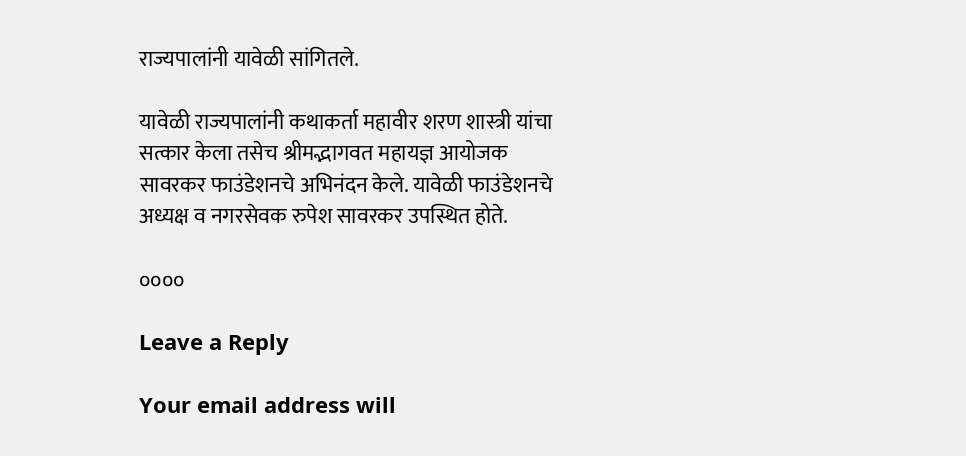राज्यपालांनी यावेळी सांगितले.

यावेळी राज्यपालांनी कथाकर्ता महावीर शरण शास्त्री यांचा सत्कार केला तसेच श्रीमद्भागवत महायज्ञ आयोजक सावरकर फाउंडेशनचे अभिनंदन केले. यावेळी फाउंडेशनचे अध्यक्ष व नगरसेवक रुपेश सावरकर उपस्थित होते.

००००

Leave a Reply

Your email address will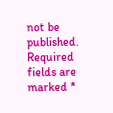not be published. Required fields are marked *